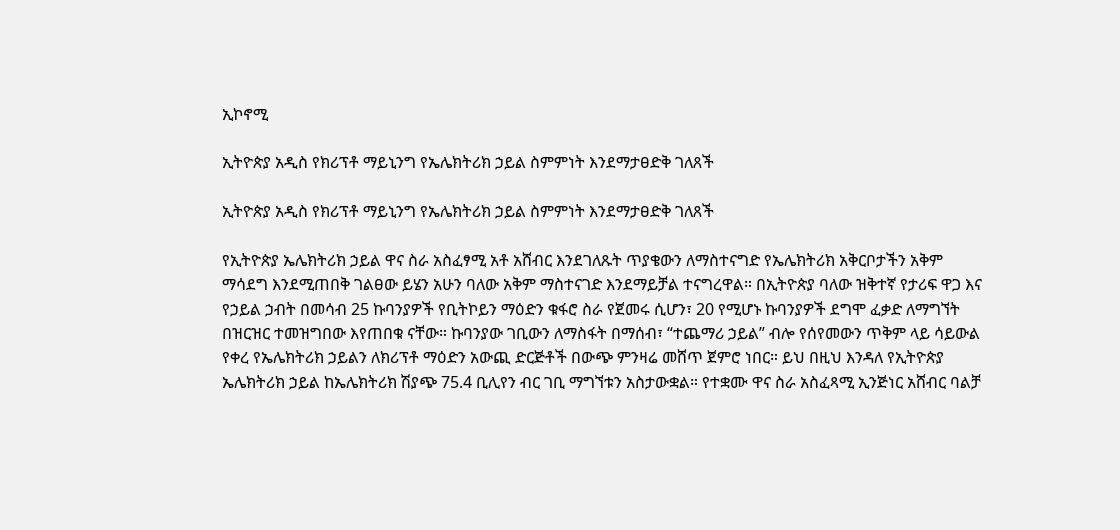ኢኮኖሚ

ኢትዮጵያ አዲስ የክሪፕቶ ማይኒንግ የኤሌክትሪክ ኃይል ስምምነት እንደማታፀድቅ ገለጸች

ኢትዮጵያ አዲስ የክሪፕቶ ማይኒንግ የኤሌክትሪክ ኃይል ስምምነት እንደማታፀድቅ ገለጸች

የኢትዮጵያ ኤሌክትሪክ ኃይል ዋና ስራ አስፈፃሚ አቶ አሸብር እንደገለጹት ጥያቄውን ለማስተናግድ የኤሌክትሪክ አቅርቦታችን አቅም ማሳደግ እንደሚጠበቅ ገልፀው ይሄን አሁን ባለው አቅም ማስተናገድ እንደማይቻል ተናግረዋል። በኢትዮጵያ ባለው ዝቅተኛ የታሪፍ ዋጋ እና የኃይል ኃብት በመሳብ 25 ኩባንያዎች የቢትኮይን ማዕድን ቁፋሮ ስራ የጀመሩ ሲሆን፣ 20 የሚሆኑ ኩባንያዎች ደግሞ ፈቃድ ለማግኘት በዝርዝር ተመዝግበው እየጠበቁ ናቸው። ኩባንያው ገቢውን ለማስፋት በማሰብ፣ “ተጨማሪ ኃይል” ብሎ የሰየመውን ጥቅም ላይ ሳይውል የቀረ የኤሌክትሪክ ኃይልን ለክሪፕቶ ማዕድን አውጪ ድርጅቶች በውጭ ምንዛሬ መሸጥ ጀምሮ ነበር። ይህ በዚህ እንዳለ የኢትዮጵያ ኤሌክትሪክ ኃይል ከኤሌክትሪክ ሽያጭ 75.4 ቢሊየን ብር ገቢ ማግኘቱን አስታውቋል። የተቋሙ ዋና ስራ አስፈጻሚ ኢንጅነር አሸብር ባልቻ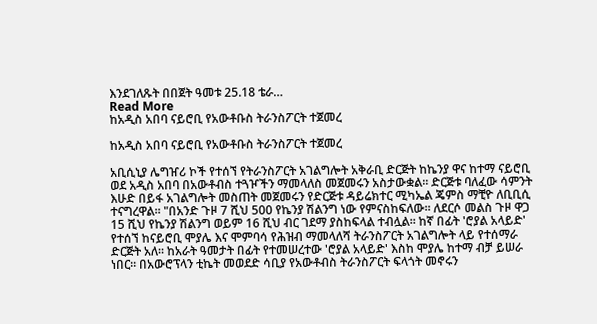እንደገለጹት በበጀት ዓመቱ 25.18 ቴራ…
Read More
ከአዲስ አበባ ናይሮቢ የአውቶቡስ ትራንስፖርት ተጀመረ

ከአዲስ አበባ ናይሮቢ የአውቶቡስ ትራንስፖርት ተጀመረ

አቢሲኒያ ሌግዠሪ ኮች የተሰኘ የትራንስፖርት አገልግሎት አቅራቢ ድርጅት ከኬንያ ዋና ከተማ ናይሮቢ ወደ አዲስ አበባ በአውቶብስ ተጓዦችን ማመላለስ መጀመሩን አስታውቋል። ድርጅቱ ባለፈው ሳምንት እሁድ በይፋ አገልግሎት መስጠት መጀመሩን የድርጅቱ ዳይሬክተር ሚካኤል ጄምስ ማቺዮ ለቢቢሲ ተናግረዋል። "በአንድ ጉዞ 7 ሺህ 500 የኬንያ ሽልንግ ነው የምናስከፍለው። ለደርሶ መልስ ጉዞ ዋጋ 15 ሺህ የኬንያ ሽልንግ ወይም 16 ሺህ ብር ገደማ ያስከፍላል ተብሏል። ከኛ በፊት 'ሮያል አላይድ' የተሰኘ ከናይሮቢ ሞያሌ እና ሞምባሳ የሕዝብ ማመላለሻ ትራንስፖርት አገልግሎት ላይ የተሰማራ ድርጅት አለ። ከአራት ዓመታት በፊት የተመሠረተው 'ሮያል አላይድ' እስከ ሞያሌ ከተማ ብቻ ይሠራ ነበር። በአውሮፕላን ቲኬት መወደድ ሳቢያ የአውቶብስ ትራንስፖርት ፍላጎት መኖሩን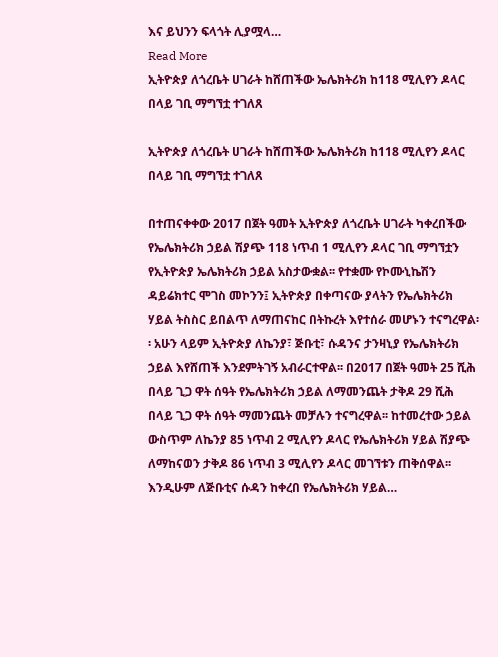እና ይህንን ፍላጎት ሊያሟላ…
Read More
ኢትዮጵያ ለጎረቤት ሀገራት ከሸጠችው ኤሌክትሪክ ከ118 ሚሊየን ዶላር በላይ ገቢ ማግኘቷ ተገለጸ

ኢትዮጵያ ለጎረቤት ሀገራት ከሸጠችው ኤሌክትሪክ ከ118 ሚሊየን ዶላር በላይ ገቢ ማግኘቷ ተገለጸ

በተጠናቀቀው 2017 በጀት ዓመት ኢትዮጵያ ለጎረቤት ሀገራት ካቀረበችው የኤሌክትሪክ ኃይል ሽያጭ 118 ነጥብ 1 ሚሊየን ዶላር ገቢ ማግኘቷን የኢትዮጵያ ኤሌክትሪክ ኃይል አስታውቋል፡፡ የተቋሙ የኮሙኒኬሽን ዳይሬክተር ሞገስ መኮንን፤ ኢትዮጵያ በቀጣናው ያላትን የኤሌክትሪክ ሃይል ትስስር ይበልጥ ለማጠናከር በትኩረት እየተሰራ መሆኑን ተናግረዋል፡፡ አሁን ላይም ኢትዮጵያ ለኬንያ፣ ጅቡቲ፣ ሱዳንና ታንዛኒያ የኤሌክትሪክ ኃይል እየሸጠች እንደምትገኝ አብራርተዋል፡፡ በ2017 በጀት ዓመት 25 ሺሕ በላይ ጊጋ ዋት ሰዓት የኤሌክትሪክ ኃይል ለማመንጨት ታቅዶ 29 ሺሕ በላይ ጊጋ ዋት ሰዓት ማመንጨት መቻሉን ተናግረዋል፡፡ ከተመረተው ኃይል ውስጥም ለኬንያ 85 ነጥብ 2 ሚሊየን ዶላር የኤሌክትሪክ ሃይል ሽያጭ ለማከናወን ታቅዶ 86 ነጥብ 3 ሚሊየን ዶላር መገኘቱን ጠቅሰዋል፡፡ እንዲሁም ለጅቡቲና ሱዳን ከቀረበ የኤሌክትሪክ ሃይል…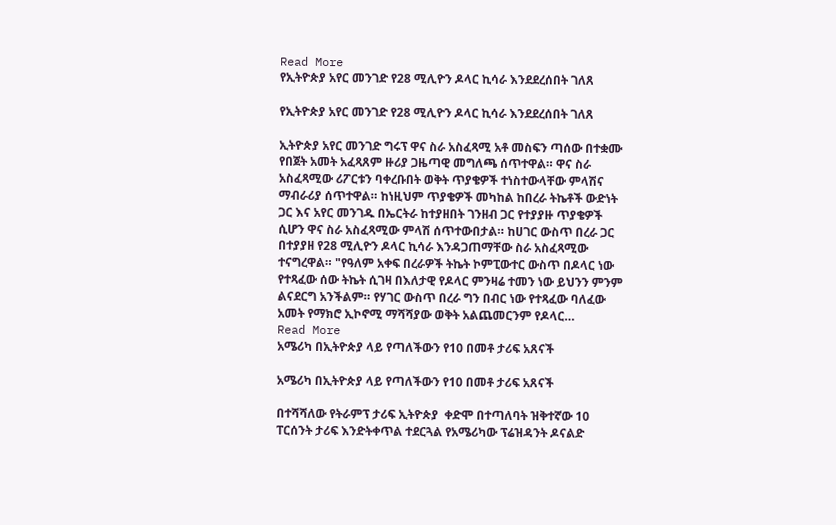Read More
የኢትዮጵያ አየር መንገድ የ28 ሚሊዮን ዶላር ኪሳራ እንደደረሰበት ገለጸ

የኢትዮጵያ አየር መንገድ የ28 ሚሊዮን ዶላር ኪሳራ እንደደረሰበት ገለጸ

ኢትዮጵያ አየር መንገድ ግሩፕ ዋና ስራ አስፈጻሚ አቶ መስፍን ጣሰው በተቋሙ የበጀት አመት አፈጻጸም ዙሪያ ጋዜጣዊ መግለጫ ሰጥተዋል። ዋና ስራ አስፈጻሚው ሪፖርቱን ባቀረቡበት ወቅት ጥያቄዎች ተነስተውላቸው ምላሽና ማብራሪያ ሰጥተዋል። ከነዚህም ጥያቄዎች መካከል ከበረራ ትኬቶች ውድነት ጋር እና አየር መንገዱ በኤርትራ ከተያዘበት ገንዘብ ጋር የተያያዙ ጥያቄዎች ሲሆን ዋና ስራ አስፈጻሚው ምላሽ ሰጥተውበታል። ከሀገር ውስጥ በረራ ጋር በተያያዘ የ28 ሚሊዮን ዶላር ኪሳራ እንዳጋጠማቸው ስራ አስፈጻሚው ተናግረዋል። "የዓለም አቀፍ በረራዎች ትኬት ኮምፒውተር ውስጥ በዶላር ነው የተጻፈው ሰው ትኬት ሲገዛ በእለታዊ የዶላር ምንዛሬ ተመን ነው ይህንን ምንም ልናደርግ አንችልም። የሃገር ውስጥ በረራ ግን በብር ነው የተጻፈው ባለፈው አመት የማክሮ ኢኮኖሚ ማሻሻያው ወቅት አልጨመርንም የዶላር…
Read More
አሜሪካ በኢትዮጵያ ላይ የጣለችውን የ10 በመቶ ታሪፍ አጸናች

አሜሪካ በኢትዮጵያ ላይ የጣለችውን የ10 በመቶ ታሪፍ አጸናች

በተሻሻለው የትራምፕ ታሪፍ ኢትዮጵያ  ቀድሞ በተጣለባት ዝቅተኛው 10 ፐርሰንት ታሪፍ እንድትቀጥል ተደርጓል የአሜሪካው ፕሬዝዳንት ዶናልድ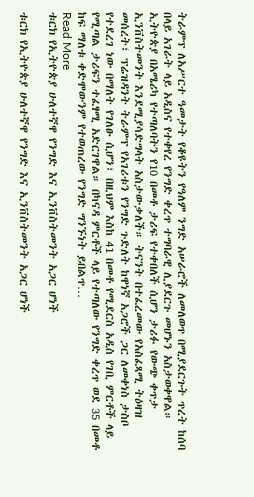ትራምፕ ለአሥርተ ዓመታት የቆዩትን የዓለም ንግድ አሠራሮች ለመለወጥ በሚያደርጉት ጥረት ከሰባ በላይ አገራት ላይ አዲስና የተቀየረ የንግድ ቀረጥ ተግባራዊ ሊያደርጉ መሆኑን አስታወቀዋል። ኢትዮጵያ በአሜሪካ የተጣለባትን የ10 በመቶ ታሪፍ የተቀበለች ሲሆን ታሪፉ የውጭ ቀጥታ ኢንቨስትመንት እንደሚያሳድግላት አስታውቃለች። ትናንት በተፈረመው የአስፈጻሚ ትዕዛዝ መሰረት፣ ፕሬዝዳንት ትራምፕ የአገሪቱን የንግድ ጉድለት ከዋነኛ አጋሮች ጋር ለመቀነስ ታስቦ የተደረገ ነው በማለት የገለፁ ሲሆን፣ በዚህም እስከ 41 በመቶ የሚደርስ አዲስ የገቢ ምርቶች ላይ የሚጣል ታሪፍን ተፈፃሚ አድርገዋል። በካናዳ ምርቶች ላይ የተጣለው የንግድ ቀረጥ ወደ 35 በመቶ ከፍ ማለቱ ቀድሞውንም የተወጠረው የንግድ ግንኙነት ይበልጥ…
Read More
ቱርክ የኢትዮጵያ ሁለተኛዋ የንግድ እና ኢንቨስትመንት አጋር ሆነች

ቱርክ የኢትዮጵያ ሁለተኛዋ የንግድ እና ኢንቨስትመንት አጋር ሆነች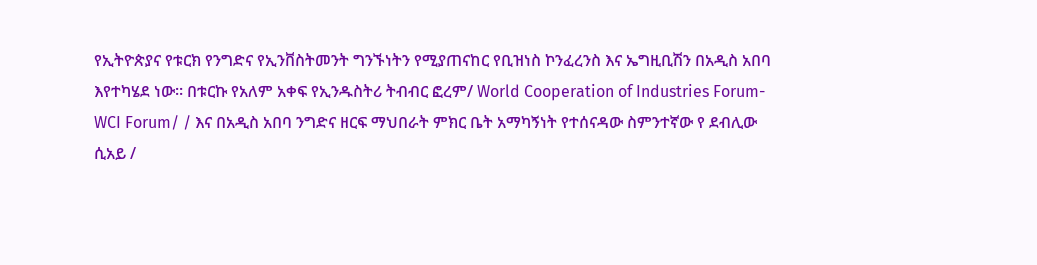የኢትዮጵያና የቱርክ የንግድና የኢንቨስትመንት ግንኙነትን የሚያጠናከር የቢዝነስ ኮንፈረንስ እና ኤግዚቢሽን በአዲስ አበባ እየተካሄደ ነው። በቱርኩ የአለም አቀፍ የኢንዱስትሪ ትብብር ፎረም/ World Cooperation of Industries Forum-WCI Forum/ / እና በአዲስ አበባ ንግድና ዘርፍ ማህበራት ምክር ቤት አማካኝነት የተሰናዳው ስምንተኛው የ ደብሊው ሲአይ /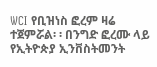WCI የቢዝነስ ፎረም ዛሬ ተጀምሯል፡ ፡ በንግድ ፎረሙ ላይ የኢትዮጵያ ኢንቨስትመንት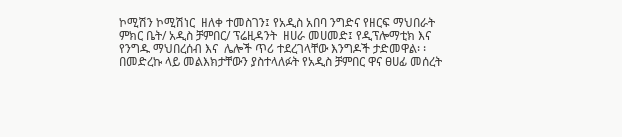ኮሚሽን ኮሚሽነር  ዘለቀ ተመስገን፤ የአዲስ አበባ ንግድና የዘርፍ ማህበራት ምክር ቤት/ አዲስ ቻምበር/ ፕሬዚዳንት  ዘሀራ መሀመድ፤ የዲፕሎማቲክ እና የንግዱ ማህበረሰብ እና  ሌሎች ጥሪ ተደረገላቸው እንግዶች ታድመዋል፡ ፡ በመድረኩ ላይ መልእክታቸውን ያስተላለፉት የአዲስ ቻምበር ዋና ፀሀፊ መሰረት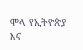ሞላ የኢትዮጵያ እና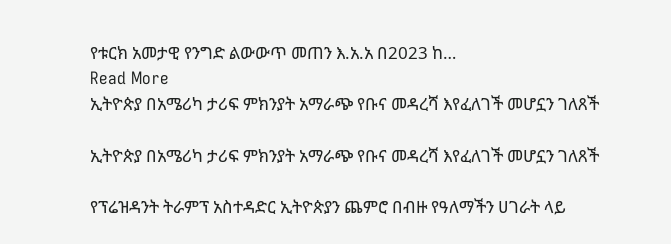የቱርክ አመታዊ የንግድ ልውውጥ መጠን እ.አ.አ በ2023 ከ…
Read More
ኢትዮጵያ በአሜሪካ ታሪፍ ምክንያት አማራጭ የቡና መዳረሻ እየፈለገች መሆኗን ገለጸች

ኢትዮጵያ በአሜሪካ ታሪፍ ምክንያት አማራጭ የቡና መዳረሻ እየፈለገች መሆኗን ገለጸች

የፕሬዝዳንት ትራምፕ አስተዳድር ኢትዮጵያን ጨምሮ በብዙ የዓለማችን ሀገራት ላይ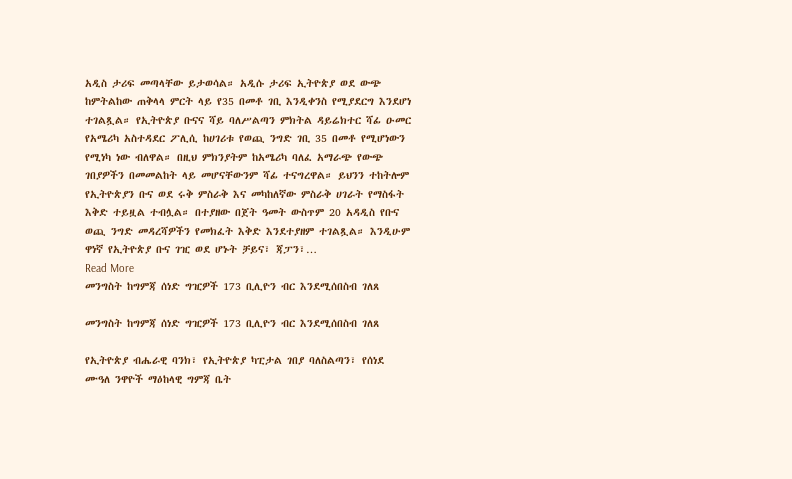አዲስ ታሪፍ መጣላቸው ይታወሳል። አዲሱ ታሪፍ ኢትዮጵያ ወደ ውጭ ከምትልከው ጠቅላላ ምርት ላይ የ35 በመቶ ገቢ እንዲቀንስ የሚያደርግ እንደሆነ ተገልጿል። የኢትዮጵያ ቡናና ሻይ ባለሥልጣን ምክትል ዳይሬክተር ሻፊ ዑመር የአሜሪካ አስተዳደር ፖሊሲ ከሀገሪቱ የወጪ ንግድ ገቢ 35 በመቶ የሚሆነውን የሚነካ ነው ብለዋል። በዚህ ምክንያትም ከአሜሪካ ባለፈ አማራጭ የውጭ ገበያዎችን በመመልከት ላይ መሆናቸውንም ሻፊ ተናግረዋል። ይህንን ተከትሎም የኢትዮጵያን ቡና ወደ ሩቅ ምስራቅ እና መካከለኛው ምስራቅ ሀገራት የማስፋት እቅድ ተይዟል ተብሏል። በተያዘው በጀት ዓመት ውስጥም 20 አዳዲስ የቡና ወጪ ንግድ መዳረሻዎችን የመክፈት እቅድ እንደተያዘም ተገልጿል። እንዲሁም ዋነኛ የኢትዮጵያ ቡና ገዢ ወደ ሆኑት ቻይና፣ ጃፓን፣…
Read More
መንግስት ከግምጃ ሰነድ ግዢዎች 173 ቢሊዮን ብር እንደሚሰበስብ ገለጸ

መንግስት ከግምጃ ሰነድ ግዢዎች 173 ቢሊዮን ብር እንደሚሰበስብ ገለጸ

የኢትዮጵያ ብሔራዊ ባንክ፣ የኢትዮጵያ ካፒታል ገበያ ባለስልጣን፣ የሰነደ ሙዓለ ንዋዮች ማዕከላዊ ግምጃ ቤት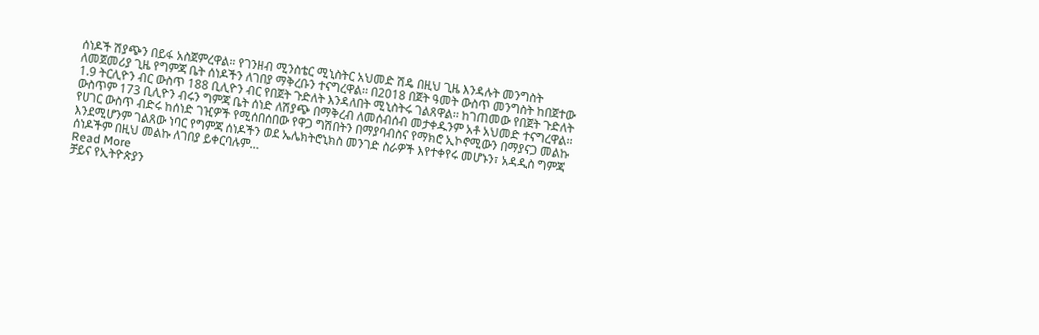ሰነዶች ሽያጭን በይፋ አስጀምረዋል። የገንዘብ ሚንስቴር ሚኒስትር አህመድ ሽዴ በዚህ ጊዜ እንዳሉት መንግስት ለመጀመሪያ ጊዜ የግምጃ ቤት ሰነዶችን ለገበያ ማቅረቡን ተናግረዋል፡፡ በ2018 በጀት ዓመት ውስጥ መንግስት ከበጀተው 1.9 ትርሊዮን ብር ውስጥ 188 ቢሊዮን ብር የበጀት ጉድለት እንዳለበት ሚኒስትሩ ገልጸዋል፡፡ ከገጠመው የበጀት ጉድለት ውስጥም 173 ቢሊዮን ብሩን ግምጃ ቤት ሰነድ ለሽያጭ በማቅረብ ለመሰብሰብ መታቀዱንም አቶ አህመድ ተናግረዋል፡፡ የሀገር ውስጥ ብድሩ ከሰነድ ገዢዎች የሚሰበሰበው የዋጋ ግሽበትን በማያባብስና የማክሮ ኢኮኖሚውን በማያናጋ መልኩ እንደሚሆንም ገልጸው ነባር የግምጃ ሰነዶችን ወደ ኤሌክትሮኒክስ መንገድ ስራዎች እየተቀየሩ መሆኑን፣ አዳዲስ ግምጃ ሰነዶችም በዚህ መልኩ ለገበያ ይቀርባሉም…
Read More
ቻይና የኢትዮጵያን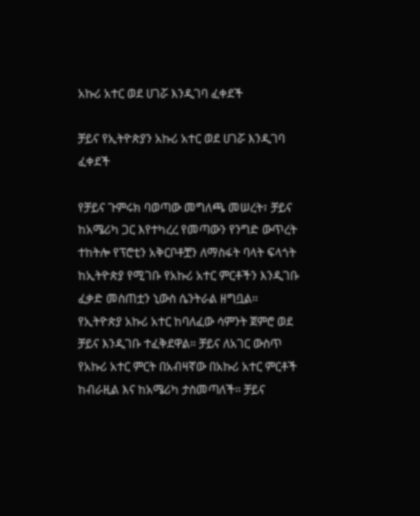አኩሪ አተር ወደ ሀገሯ እንዲገባ ፈቀደች

ቻይና የኢትዮጵያን አኩሪ አተር ወደ ሀገሯ እንዲገባ ፈቀደች

የቻይና ጉምሩክ ባወጣው መግለጫ መሠረት፣ ቻይና ከአሜሪካ ጋር እየተካረረ የመጣውን የንግድ ውጥረት ተከትሎ የፕሮቲን አቅርቦቶቿን ለማስፋት ባላት ፍላጎት ከኢትዮጵያ የሚገቡ የአኩሪ አተር ምርቶችን እንዲገቡ ፈቃድ መስጠቷን ኒውስ ሴንትራል ዘግቧል። የኢትዮጵያ አኩሪ አተር ከባለፈው ሳምንት ጀምሮ ወደ ቻይና እንዲገቡ ተፈቅደዋል። ቻይና ለአገር ውስጥ የአኩሪ አተር ምርት በአብዛኛው በአኩሪ አተር ምርቶች ከብራዚል እና ከአሜሪካ ታስመጣለች። ቻይና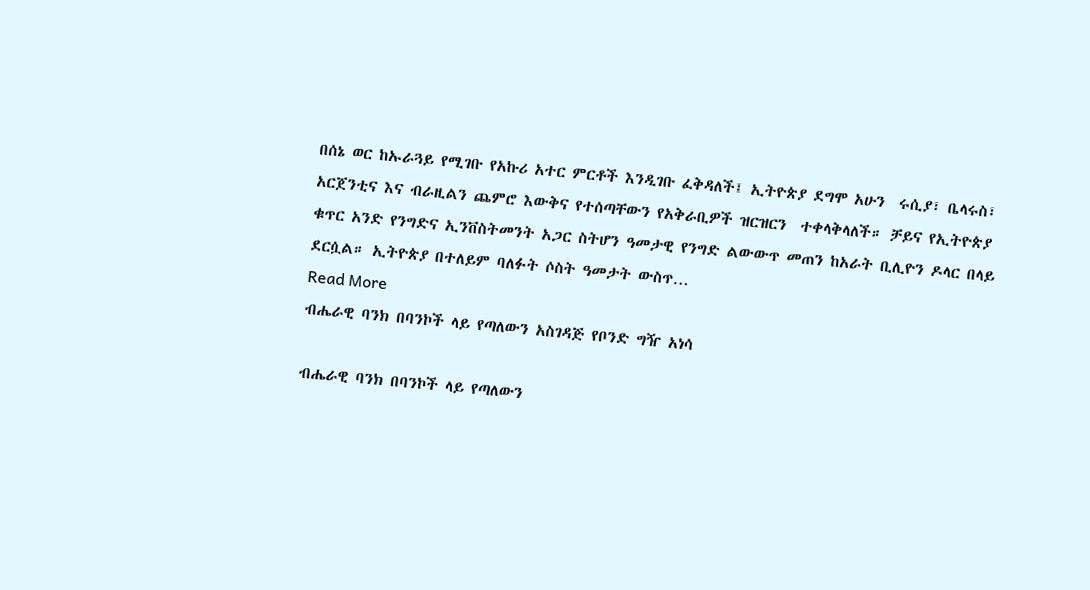በሰኔ ወር ከኡራጓይ የሚገቡ የአኩሪ አተር ምርቶች እንዲገቡ ፈቅዳለች፤ ኢትዮጵያ ደግሞ አሁን  ሩሲያ፣ ቤላሩስ፣ አርጀንቲና እና ብራዚልን ጨምሮ እውቅና የተሰጣቸውን የአቅራቢዎች ዝርዝርን  ተቀላቅላለች። ቻይና የኢትዮጵያ ቁጥር አንድ የንግድና ኢንቨስትመንት አጋር ስትሆን ዓመታዊ የንግድ ልውውጥ መጠን ከአራት ቢሊዮን ዶላር በላይ ደርሷል። ኢትዮጵያ በተለይም ባለፉት ሶስት ዓመታት ውስጥ…
Read More
ብሔራዊ ባንክ በባንኮች ላይ የጣለውን አስገዳጅ የቦንድ ግዥ አነሳ

ብሔራዊ ባንክ በባንኮች ላይ የጣለውን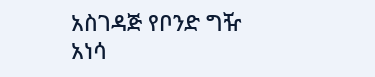አስገዳጅ የቦንድ ግዥ አነሳ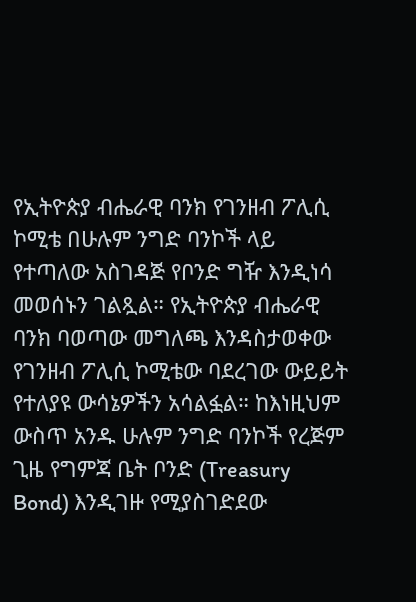የኢትዮጵያ ብሔራዊ ባንክ የገንዘብ ፖሊሲ ኮሚቴ በሁሉም ንግድ ባንኮች ላይ የተጣለው አስገዳጅ የቦንድ ግዥ እንዲነሳ መወሰኑን ገልጿል። የኢትዮጵያ ብሔራዊ ባንክ ባወጣው መግለጫ እንዳስታወቀው የገንዘብ ፖሊሲ ኮሚቴው ባደረገው ውይይት የተለያዩ ውሳኔዎችን አሳልፏል። ከእነዚህም ውስጥ አንዱ ሁሉም ንግድ ባንኮች የረጅም ጊዜ የግምጃ ቤት ቦንድ (Treasury Bond) እንዲገዙ የሚያስገድደው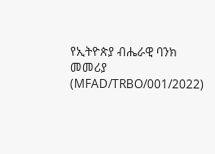የኢትዮጵያ ብሔራዊ ባንክ መመሪያ (MFAD/TRBO/001/2022)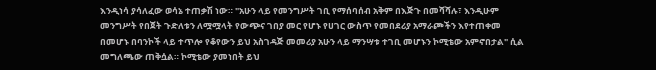እንዲነሳ ያሳለፈው ወሳኔ ተጠቃሽ ነው። "አሁን ላይ የመንግሥት ገቢ የማሰባሰብ አቅም በእጅጉ በመሻሻሉ፣ እንዲሁም መንግሥት የበጀት ጉድለቱን ለሟሟላት የውጭና ገበያ መር የሆኑ የሀገር ውስጥ የመበደሪያ አማራጮችን እየተጠቀመ በመሆኑ በባንኮች ላይ ተጥሎ የቆየውን ይህ አስገዳጅ መመሪያ አሁን ላይ ማንሣቱ ተገቢ መሆኑን ኮሚቴው አምኖበታል" ሲል መግለጫው ጠቅሷል። ኮሚቴው ያመነበት ይህ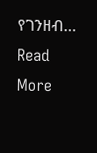የገንዘብ…
Read More